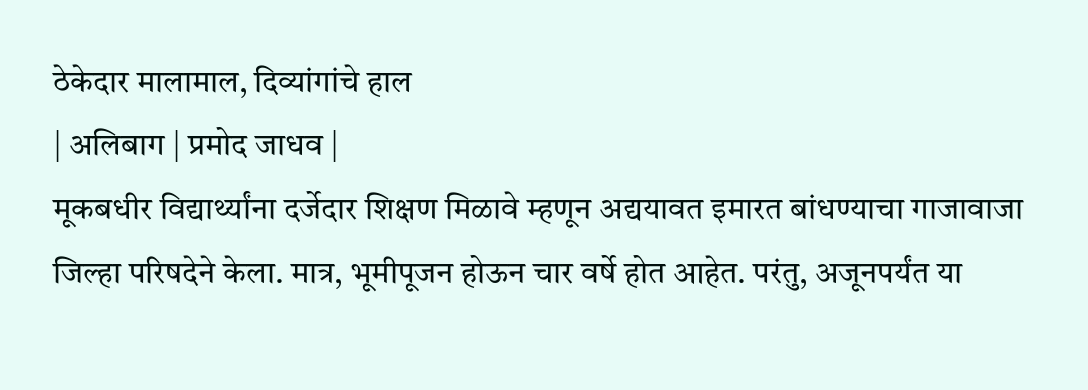ठेकेदार मालामाल, दिव्यांगांचे हाल
| अलिबाग | प्रमोद जाधव |
मूकबधीर विद्यार्थ्यांना दर्जेदार शिक्षण मिळावे म्हणून अद्ययावत इमारत बांधण्याचा गाजावाजा जिल्हा परिषदेने केला. मात्र, भूमीपूजन होऊन चार वर्षे होत आहेत. परंतु, अजूनपर्यंत या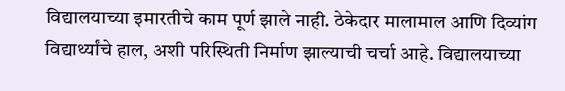विद्यालयाच्या इमारतीचे काम पूर्ण झाले नाही. ठेकेदार मालामाल आणि दिव्यांग विद्यार्थ्यांचे हाल, अशी परिस्थिती निर्माण झाल्याची चर्चा आहे. विद्यालयाच्या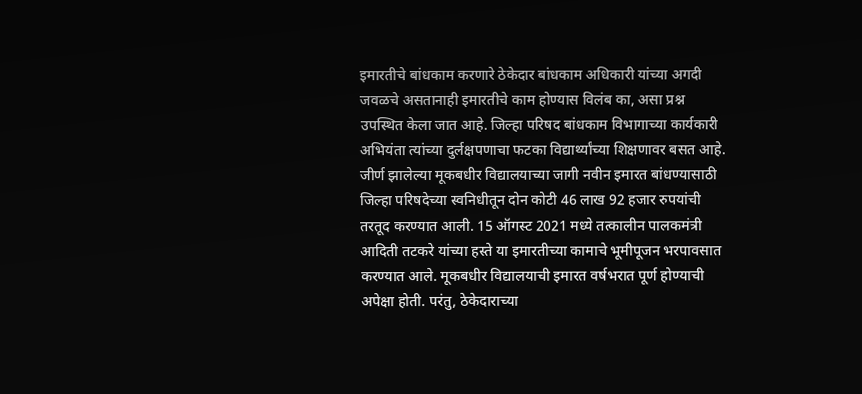इमारतीचे बांधकाम करणारे ठेकेदार बांधकाम अधिकारी यांच्या अगदी जवळचे असतानाही इमारतीचे काम होण्यास विलंब का, असा प्रश्न उपस्थित केला जात आहे. जिल्हा परिषद बांधकाम विभागाच्या कार्यकारी अभियंता त्यांच्या दुर्लक्षपणाचा फटका विद्यार्थ्यांच्या शिक्षणावर बसत आहे.
जीर्ण झालेल्या मूकबधीर विद्यालयाच्या जागी नवीन इमारत बांधण्यासाठी जिल्हा परिषदेच्या स्वनिधीतून दोन कोटी 46 लाख 92 हजार रुपयांची तरतूद करण्यात आली. 15 ऑगस्ट 2021 मध्ये तत्कालीन पालकमंत्री आदिती तटकरे यांच्या हस्ते या इमारतीच्या कामाचे भूमीपूजन भरपावसात करण्यात आले. मूकबधीर विद्यालयाची इमारत वर्षभरात पूर्ण होण्याची अपेक्षा होती. परंतु, ठेकेदाराच्या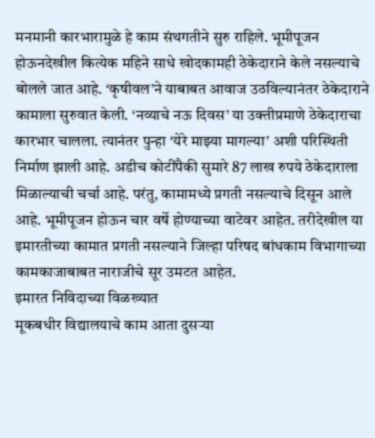मनमानी कारभारामुळे हे काम संथगतीने सुरु राहिले. भूमीपूजन होऊनदेखील कित्येक महिने साधे खोदकामही ठेकेदाराने केले नसल्याचे बोलले जात आहे. ‘कृषीवल’ने याबाबत आवाज उठविल्यानंतर ठेकेदाराने कामाला सुरुवात केली. ‘नव्याचे नऊ दिवस’ या उक्तीप्रमाणे ठेकेदाराचा कारभार चालला. त्यानंतर पुन्हा ‘येरे माझ्या मागल्या’ अशी परिस्थिती निर्माण झाली आहे. अडीच कोटींपैकी सुमारे 87 लाख रुपये ठेकेदाराला मिळाल्याची चर्चा आहे. परंतु, कामामध्ये प्रगती नसल्याचे दिसून आले आहे. भूमीपूजन होऊन चार वर्षे होण्याच्या वाटेवर आहेत. तरीदेखील या इमारतीच्या कामात प्रगती नसल्याने जिल्हा परिषद बांधकाम विभागाच्या कामकाजाबाबत नाराजीचे सूर उमटत आहेत.
इमारत निविदाच्या विळख्यात
मूकबधीर विद्यालयाचे काम आता दुसऱ्या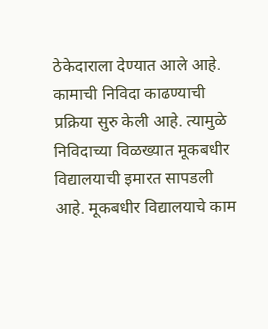ठेकेदाराला देण्यात आले आहे. कामाची निविदा काढण्याची प्रक्रिया सुरु केली आहे. त्यामुळे निविदाच्या विळख्यात मूकबधीर विद्यालयाची इमारत सापडली आहे. मूकबधीर विद्यालयाचे काम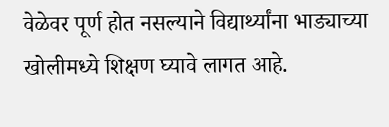वेळेवर पूर्ण होत नसल्याने विद्यार्थ्यांना भाड्याच्या खोलीमध्ये शिक्षण घ्यावे लागत आहे.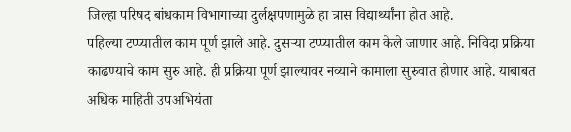जिल्हा परिषद बांधकाम विभागाच्या दुर्लक्षपणामुळे हा त्रास विद्यार्थ्यांना होत आहे.
पहिल्या टप्प्यातील काम पूर्ण झाले आहे. दुसऱ्या टप्प्यातील काम केले जाणार आहे. निविदा प्रक्रिया काढण्याचे काम सुरु आहे. ही प्रक्रिया पूर्ण झाल्यावर नव्याने कामाला सुरुवात होणार आहे. याबाबत अधिक माहिती उपअभियंता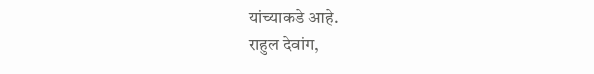यांच्याकडे आहे.
राहुल देवांग,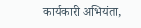कार्यकारी अभियंता,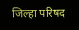जिल्हा परिषद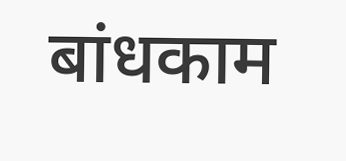बांधकाम